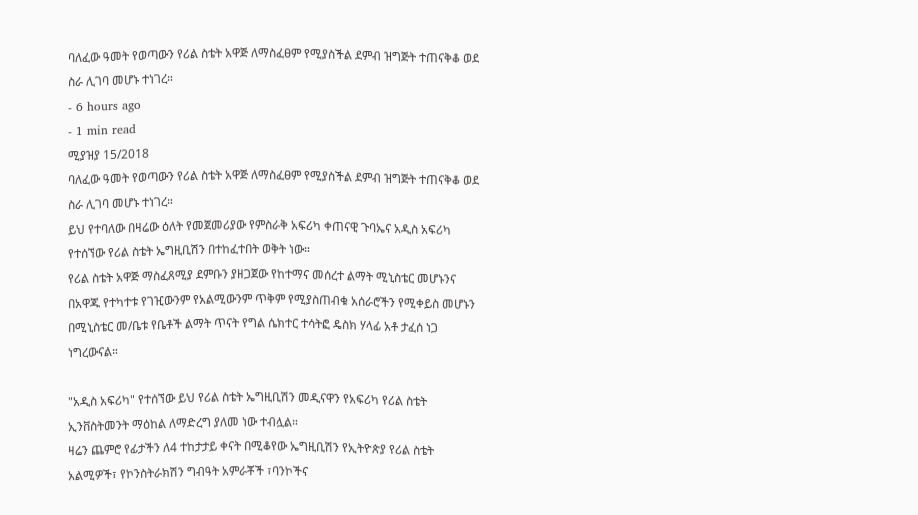ባለፈው ዓመት የወጣውን የሪል ስቴት አዋጅ ለማስፈፀም የሚያስችል ደምብ ዝግጅት ተጠናቅቆ ወደ ስራ ሊገባ መሆኑ ተነገረ።
- 6 hours ago
- 1 min read
ሚያዝያ 15/2018
ባለፈው ዓመት የወጣውን የሪል ስቴት አዋጅ ለማስፈፀም የሚያስችል ደምብ ዝግጅት ተጠናቅቆ ወደ ስራ ሊገባ መሆኑ ተነገረ።
ይህ የተባለው በዛሬው ዕለት የመጀመሪያው የምስራቅ አፍሪካ ቀጠናዊ ጉባኤና አዲስ አፍሪካ የተሰኘው የሪል ስቴት ኤግዚቢሽን በተከፈተበት ወቅት ነው።
የሪል ስቴት አዋጅ ማስፈጸሚያ ደምቡን ያዘጋጀው የከተማና መሰረተ ልማት ሚኒስቴር መሆኑንና በአዋጁ የተካተቱ የገዢውንም የአልሚውንም ጥቅም የሚያስጠብቁ አሰራሮችን የሚቀይስ መሆኑን በሚኒስቴር መ/ቤቱ የቤቶች ልማት ጥናት የግል ሴክተር ተሳትፎ ዴስክ ሃላፊ አቶ ታፈሰ ነጋ ነግረውናል።

"አዲስ አፍሪካ" የተሰኘው ይህ የሪል ስቴት ኤግዚቢሽን መዲናዋን የአፍሪካ የሪል ስቴት ኢንቨስትመንት ማዕከል ለማድረግ ያለመ ነው ተብሏል።
ዛሬን ጨምሮ የፊታችን ለ4 ተከታታይ ቀናት በሚቆየው ኤግዚቢሽን የኢትዮጵያ የሪል ስቴት አልሚዎች፣ የኮንስትራክሽን ግብዓት አምራቾች ፣ባንኮችና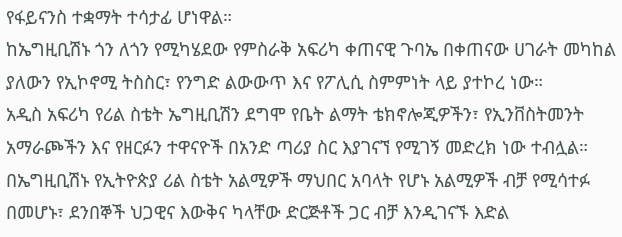የፋይናንስ ተቋማት ተሳታፊ ሆነዋል።
ከኤግዚቢሽኑ ጎን ለጎን የሚካሄደው የምስራቅ አፍሪካ ቀጠናዊ ጉባኤ በቀጠናው ሀገራት መካከል ያለውን የኢኮኖሚ ትስስር፣ የንግድ ልውውጥ እና የፖሊሲ ስምምነት ላይ ያተኮረ ነው።
አዲስ አፍሪካ የሪል ስቴት ኤግዚቢሽን ደግሞ የቤት ልማት ቴክኖሎጂዎችን፣ የኢንቨስትመንት አማራጮችን እና የዘርፉን ተዋናዮች በአንድ ጣሪያ ስር እያገናኘ የሚገኝ መድረክ ነው ተብሏል።
በኤግዚቢሽኑ የኢትዮጵያ ሪል ስቴት አልሚዎች ማህበር አባላት የሆኑ አልሚዎች ብቻ የሚሳተፉ በመሆኑ፣ ደንበኞች ህጋዊና እውቅና ካላቸው ድርጅቶች ጋር ብቻ እንዲገናኙ እድል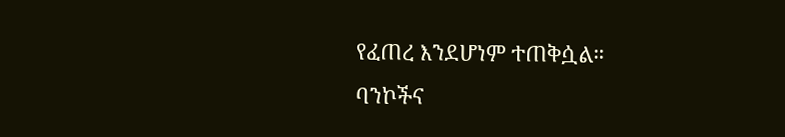የፈጠረ እንደሆነም ተጠቅሷል።
ባንኮችና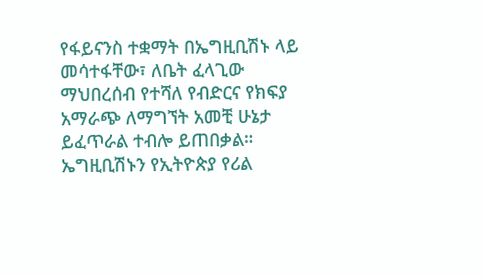የፋይናንስ ተቋማት በኤግዚቢሽኑ ላይ መሳተፋቸው፣ ለቤት ፈላጊው ማህበረሰብ የተሻለ የብድርና የክፍያ አማራጭ ለማግኘት አመቺ ሁኔታ ይፈጥራል ተብሎ ይጠበቃል።
ኤግዚቢሽኑን የኢትዮጵያ የሪል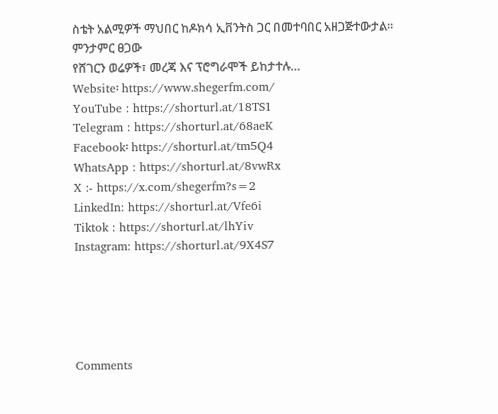ስቴት አልሚዎች ማህበር ከዶክሳ ኢቨንትስ ጋር በመተባበር አዘጋጅተውታል።
ምንታምር ፀጋው
የሸገርን ወሬዎች፣ መረጃ እና ፕሮግራሞች ይከታተሉ…
Website፡ https://www.shegerfm.com/
YouTube : https://shorturl.at/18TS1
Telegram : https://shorturl.at/68aeK
Facebook፡ https://shorturl.at/tm5Q4
WhatsApp : https://shorturl.at/8vwRx
X :- https://x.com/shegerfm?s=2
LinkedIn: https://shorturl.at/Vfe6i
Tiktok : https://shorturl.at/lhYiv
Instagram: https://shorturl.at/9X4S7





Comments